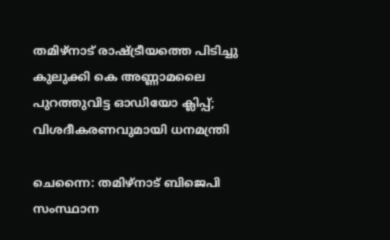തമിഴ്നാട് രാഷ്ട്രീയത്തെ പിടിച്ചു കുലുക്കി കെ അണ്ണാമലൈ പുറത്തുവിട്ട ഓഡിയോ ക്ലിപ്പ്; വിശദീകരണവുമായി ധനമന്ത്രി

ചെന്നൈ: തമിഴ്നാട് ബിജെപി സംസ്ഥാന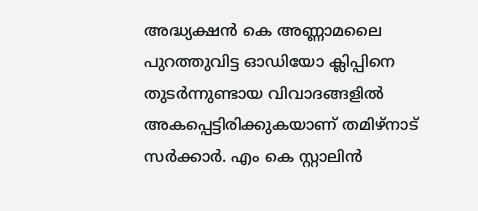അദ്ധ്യക്ഷൻ കെ അണ്ണാമലൈ പുറത്തുവിട്ട ഓഡിയോ ക്ലിപ്പിനെ തുടർന്നുണ്ടായ വിവാദങ്ങളിൽ അകപ്പെട്ടിരിക്കുകയാണ് തമിഴ്‌നാട് സർക്കാർ. എം കെ സ്റ്റാലിൻ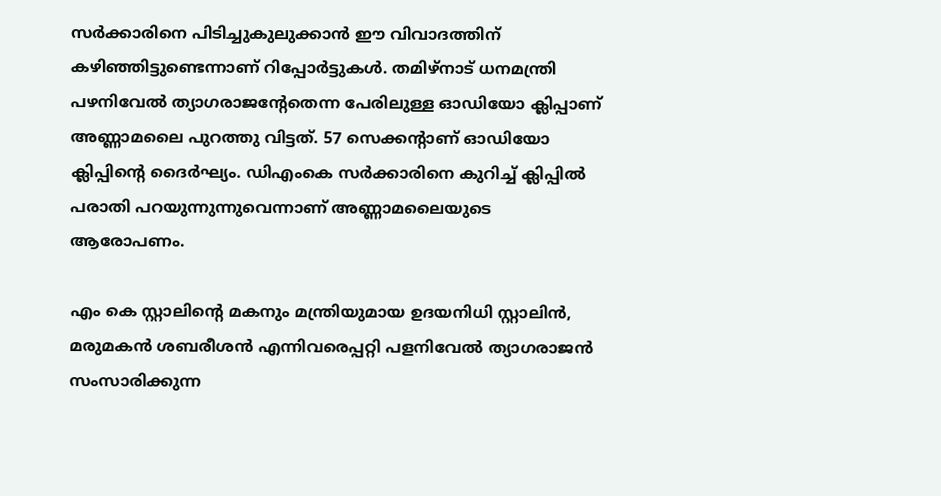സർക്കാരിനെ പിടിച്ചുകുലുക്കാൻ ഈ വിവാദത്തിന് കഴിഞ്ഞിട്ടുണ്ടെന്നാണ് റിപ്പോർട്ടുകൾ. തമിഴ്നാട് ധനമന്ത്രി പഴനിവേൽ ത്യാഗരാജന്റേതെന്ന പേരിലുള്ള ഓഡിയോ ക്ലിപ്പാണ് അണ്ണാമലൈ പുറത്തു വിട്ടത്. 57 സെക്കന്റാണ് ഓഡിയോ ക്ലിപ്പിന്റെ ദൈർഘ്യം. ഡിഎംകെ സർക്കാരിനെ കുറിച്ച് ക്ലിപ്പിൽ പരാതി പറയുന്നുന്നുവെന്നാണ് അണ്ണാമലൈയുടെ ആരോപണം.

എം കെ സ്റ്റാലിന്റെ മകനും മന്ത്രിയുമായ ഉദയനിധി സ്റ്റാലിൻ, മരുമകൻ ശബരീശൻ എന്നിവരെപ്പറ്റി പളനിവേൽ ത്യാഗരാജൻ സംസാരിക്കുന്ന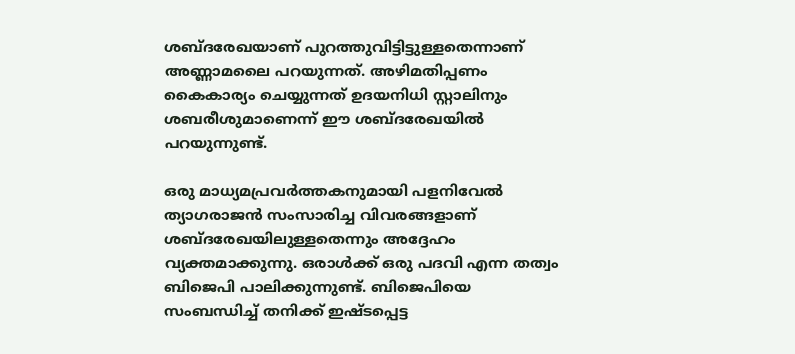ശബ്ദരേഖയാണ് പുറത്തുവിട്ടിട്ടുള്ളതെന്നാണ് അണ്ണാമലൈ പറയുന്നത്. അഴിമതിപ്പണം കൈകാര്യം ചെയ്യുന്നത് ഉദയനിധി സ്റ്റാലിനും ശബരീശുമാണെന്ന് ഈ ശബ്ദരേഖയിൽ പറയുന്നുണ്ട്.

ഒരു മാധ്യമപ്രവർത്തകനുമായി പളനിവേൽ ത്യാഗരാജൻ സംസാരിച്ച വിവരങ്ങളാണ് ശബ്ദരേഖയിലുള്ളതെന്നും അദ്ദേഹം വ്യക്തമാക്കുന്നു. ഒരാൾക്ക് ഒരു പദവി എന്ന തത്വം ബിജെപി പാലിക്കുന്നുണ്ട്. ബിജെപിയെ സംബന്ധിച്ച് തനിക്ക് ഇഷ്ടപ്പെട്ട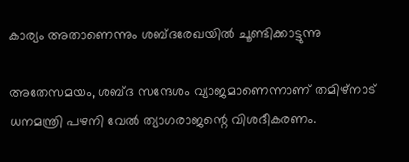കാര്യം അതാണെന്നും ശബ്ദരേഖയിൽ ചൂണ്ടിക്കാട്ടുന്നു

അതേസമയം, ശബ്ദ സന്ദേശം വ്യാജമാണെന്നാണ് തമിഴ്നാട് ധനമന്ത്രി പഴനി വേൽ ത്യാഗരാജന്റെ വിശദീകരണം.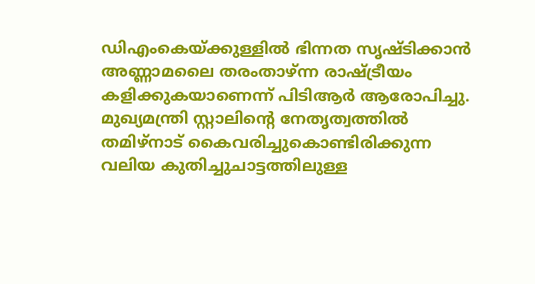ഡിഎംകെയ്ക്കുള്ളിൽ ഭിന്നത സൃഷ്ടിക്കാൻ അണ്ണാമലൈ തരംതാഴ്ന്ന രാഷ്ട്രീയം കളിക്കുകയാണെന്ന് പിടിആർ ആരോപിച്ചു. മുഖ്യമന്ത്രി സ്റ്റാലിന്റെ നേതൃത്വത്തിൽ തമിഴ്നാട് കൈവരിച്ചുകൊണ്ടിരിക്കുന്ന വലിയ കുതിച്ചുചാട്ടത്തിലുള്ള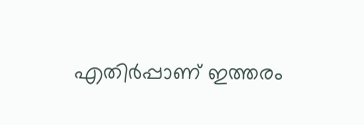എതിർപ്പാണ് ഇത്തരം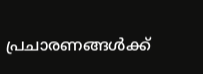പ്രചാരണങ്ങൾക്ക്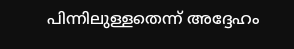പിന്നിലുള്ളതെന്ന് അദ്ദേഹം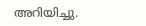അറിയിച്ചു.